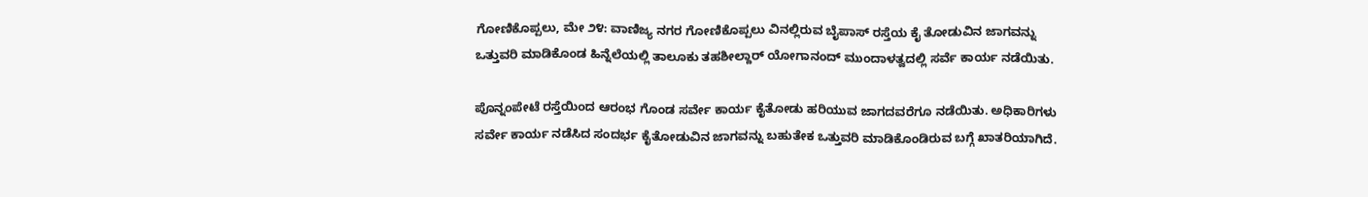ಗೋಣಿಕೊಪ್ಪಲು, ಮೇ ೨೪: ವಾಣಿಜ್ಯ ನಗರ ಗೋಣಿಕೊಪ್ಪಲು ವಿನಲ್ಲಿರುವ ಬೈಪಾಸ್ ರಸ್ತೆಯ ಕೈ ತೋಡುವಿನ ಜಾಗವನ್ನು ಒತ್ತುವರಿ ಮಾಡಿಕೊಂಡ ಹಿನ್ನೆಲೆಯಲ್ಲಿ ತಾಲೂಕು ತಹಶೀಲ್ದಾರ್ ಯೋಗಾನಂದ್ ಮುಂದಾಳತ್ವದಲ್ಲಿ ಸರ್ವೆ ಕಾರ್ಯ ನಡೆಯಿತು.

ಪೊನ್ನಂಪೇಟೆ ರಸ್ತೆಯಿಂದ ಆರಂಭ ಗೊಂಡ ಸರ್ವೇ ಕಾರ್ಯ ಕೈತೋಡು ಹರಿಯುವ ಜಾಗದವರೆಗೂ ನಡೆಯಿತು. ಅಧಿಕಾರಿಗಳು ಸರ್ವೇ ಕಾರ್ಯ ನಡೆಸಿದ ಸಂದರ್ಭ ಕೈತೋಡುವಿನ ಜಾಗವನ್ನು ಬಹುತೇಕ ಒತ್ತುವರಿ ಮಾಡಿಕೊಂಡಿರುವ ಬಗ್ಗೆ ಖಾತರಿಯಾಗಿದೆ.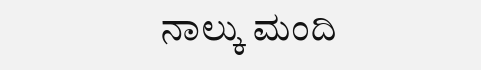ನಾಲ್ಕು ಮಂದಿ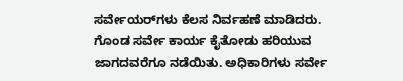ಸರ್ವೇಯರ್‌ಗಳು ಕೆಲಸ ನಿರ್ವಹಣೆ ಮಾಡಿದರು. ಗೊಂಡ ಸರ್ವೇ ಕಾರ್ಯ ಕೈತೋಡು ಹರಿಯುವ ಜಾಗದವರೆಗೂ ನಡೆಯಿತು. ಅಧಿಕಾರಿಗಳು ಸರ್ವೇ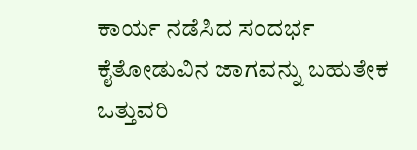ಕಾರ್ಯ ನಡೆಸಿದ ಸಂದರ್ಭ ಕೈತೋಡುವಿನ ಜಾಗವನ್ನು ಬಹುತೇಕ ಒತ್ತುವರಿ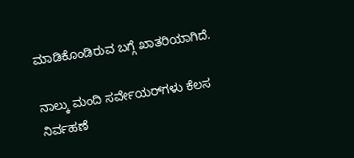ಮಾಡಿಕೊಂಡಿರುವ ಬಗ್ಗೆ ಖಾತರಿಯಾಗಿದೆ.

ನಾಲ್ಕು ಮಂದಿ ಸರ್ವೇಯರ್‌ಗಳು ಕೆಲಸ ನಿರ್ವಹಣೆ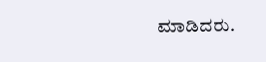ಮಾಡಿದರು.